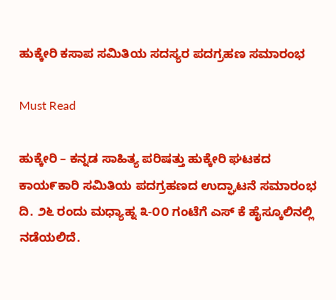ಹುಕ್ಕೇರಿ ಕಸಾಪ ಸಮಿತಿಯ ಸದಸ್ಯರ ಪದಗ್ರಹಣ ಸಮಾರಂಭ

Must Read

ಹುಕ್ಕೇರಿ – ಕನ್ನಡ ಸಾಹಿತ್ಯ ಪರಿಷತ್ತು ಹುಕ್ಕೇರಿ ಘಟಕದ ಕಾಯ೯ಕಾರಿ ಸಮಿತಿಯ ಪದಗ್ರಹಣದ ಉದ್ಘಾಟನೆ ಸಮಾರಂಭ ದಿ. ೨೬ ರಂದು ಮಧ್ಯಾಹ್ನ ೩-೦೦ ಗಂಟೆಗೆ ಎಸ್ ಕೆ ಹೈಸ್ಕೂಲಿನಲ್ಲಿ ನಡೆಯಲಿದೆ.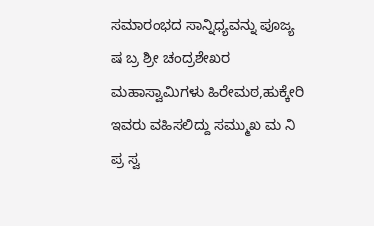ಸಮಾರಂಭದ ಸಾನ್ನಿಧ್ಯವನ್ನು ಪೂಜ್ಯ ಷ ಬ್ರ ಶ್ರೀ ಚಂದ್ರಶೇಖರ ಮಹಾಸ್ವಾಮಿಗಳು ಹಿರೇಮಠ,ಹುಕ್ಕೇರಿ ಇವರು ವಹಿಸಲಿದ್ದು ಸಮ್ಮುಖ ಮ ನಿ ಪ್ರ ಸ್ವ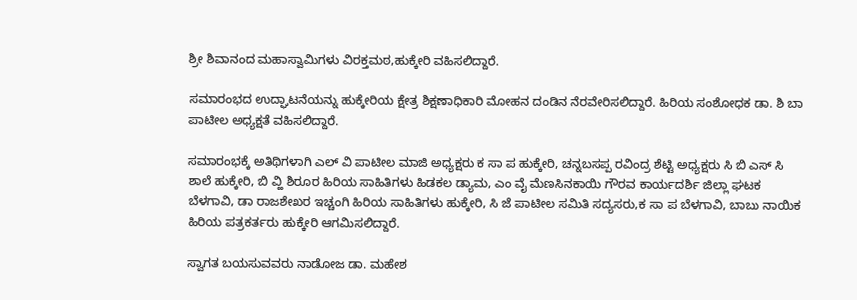ಶ್ರೀ ಶಿವಾನಂದ ಮಹಾಸ್ವಾಮಿಗಳು ವಿರಕ್ತಮಠ,ಹುಕ್ಕೇರಿ ವಹಿಸಲಿದ್ದಾರೆ.

ಸಮಾರಂಭದ ಉದ್ಘಾಟನೆಯನ್ನು ಹುಕ್ಕೇರಿಯ ಕ್ಷೇತ್ರ ಶಿಕ್ಷಣಾಧಿಕಾರಿ ಮೋಹನ ದಂಡಿನ ನೆರವೇರಿಸಲಿದ್ದಾರೆ. ಹಿರಿಯ ಸಂಶೋಧಕ ಡಾ. ಶಿ ಬಾ ಪಾಟೀಲ ಅಧ್ಯಕ್ಷತೆ ವಹಿಸಲಿದ್ದಾರೆ.

ಸಮಾರಂಭಕ್ಕೆ ಅತಿಥಿಗಳಾಗಿ ಎಲ್ ವಿ ಪಾಟೀಲ ಮಾಜಿ ಅಧ್ಯಕ್ಷರು ಕ ಸಾ ಪ ಹುಕ್ಕೇರಿ, ಚನ್ನಬಸಪ್ಪ ರವಿಂದ್ರ ಶೆಟ್ಟಿ ಅಧ್ಯಕ್ಷರು ಸಿ ಬಿ ಎಸ್ ಸಿ ಶಾಲೆ ಹುಕ್ಕೇರಿ, ಬಿ ವ್ಹಿ ಶಿರೂರ ಹಿರಿಯ ಸಾಹಿತಿಗಳು ಹಿಡಕಲ ಡ್ಯಾಮ, ಎಂ ವೈ ಮೆಣಸಿನಕಾಯಿ ಗೌರವ ಕಾರ್ಯದರ್ಶಿ ಜಿಲ್ಲಾ ಘಟಕ ಬೆಳಗಾವಿ, ಡಾ ರಾಜಶೇಖರ ಇಚ್ಚಂಗಿ ಹಿರಿಯ ಸಾಹಿತಿಗಳು ಹುಕ್ಕೇರಿ, ಸಿ ಜೆ ಪಾಟೀಲ ಸಮಿತಿ ಸದ್ಯಸರು,ಕ ಸಾ ಪ ಬೆಳಗಾವಿ, ಬಾಬು ನಾಯಿಕ ಹಿರಿಯ ಪತ್ರಕರ್ತರು ಹುಕ್ಕೇರಿ ಆಗಮಿಸಲಿದ್ದಾರೆ.

ಸ್ವಾಗತ ಬಯಸುವವರು ನಾಡೋಜ ಡಾ. ಮಹೇಶ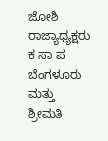ಜೋಶಿ ರಾಜ್ಯಾಧ್ಯಕ್ಷರು ಕ ಸಾ ಪ ಬೆಂಗಳೂರು ಮತ್ತು ಶ್ರೀಮತಿ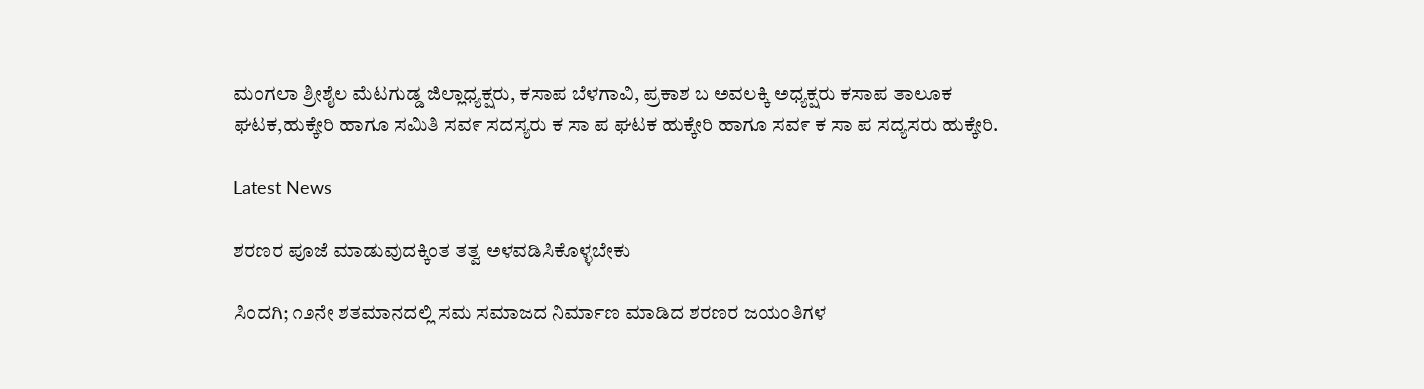ಮಂಗಲಾ ಶ್ರೀಶೈಲ ಮೆಟಗುಡ್ಡ ಜಿಲ್ಲಾಧ್ಯಕ್ಷರು, ಕಸಾಪ ಬೆಳಗಾವಿ, ಪ್ರಕಾಶ ಬ ಅವಲಕ್ಕಿ ಅಧ್ಯಕ್ಷರು ಕಸಾಪ ತಾಲೂಕ ಘಟಕ,ಹುಕ್ಕೇರಿ ಹಾಗೂ ಸಮಿತಿ ಸವ೯ ಸದಸ್ಯರು ಕ ಸಾ ಪ ಘಟಕ ಹುಕ್ಕೇರಿ ಹಾಗೂ ಸವ೯ ಕ ಸಾ ಪ ಸದ್ಯಸರು ಹುಕ್ಕೇರಿ.

Latest News

ಶರಣರ ಪೂಜೆ ಮಾಡುವುದಕ್ಕಿಂತ ತತ್ವ ಅಳವಡಿಸಿಕೊಳ್ಳಬೇಕು

ಸಿಂದಗಿ; ೧೨ನೇ ಶತಮಾನದಲ್ಲಿ ಸಮ ಸಮಾಜದ ನಿರ್ಮಾಣ ಮಾಡಿದ ಶರಣರ ಜಯಂತಿಗಳ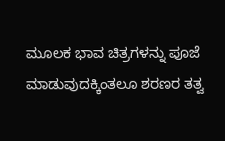ಮೂಲಕ ಭಾವ ಚಿತ್ರಗಳನ್ನು ಪೂಜೆ ಮಾಡುವುದಕ್ಕಿಂತಲೂ ಶರಣರ ತತ್ವ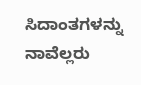ಸಿದಾಂತಗಳನ್ನು ನಾವೆಲ್ಲರು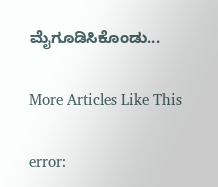ಮೈಗೂಡಿಸಿಕೊಂಡು...

More Articles Like This

error: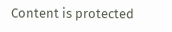Content is protected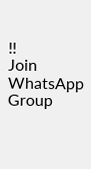!!
Join WhatsApp Group